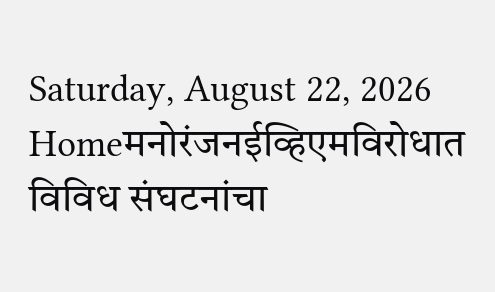Saturday, August 22, 2026
Homeमनोरंजनईव्हिएमविरोधात विविध संघटनांचा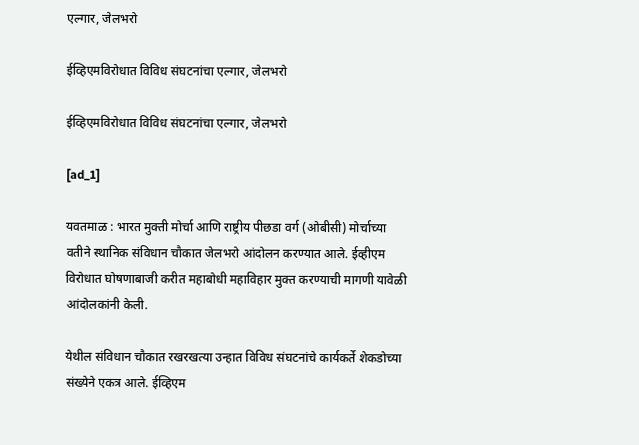एल्गार, जेलभरो

ईव्हिएमविरोधात विविध संघटनांचा एल्गार, जेलभरो

ईव्हिएमविरोधात विविध संघटनांचा एल्गार, जेलभरो

[ad_1]

यवतमाळ : भारत मुक्ती मोर्चा आणि राष्ट्रीय पीछडा वर्ग (ओबीसी) मोर्चाच्या वतीने स्थानिक संविधान चौकात जेलभरो आंदोलन करण्यात आले. ईव्हीएम विरोधात घोषणाबाजी करीत महाबोधी महाविहार मुक्त करण्याची मागणी यावेळी आंदोलकांनी केली.

येथील संविधान चौकात रखरखत्या उन्हात विविध संघटनांचे कार्यकर्ते शेकडोच्या संख्येने एकत्र आले. ईव्हिएम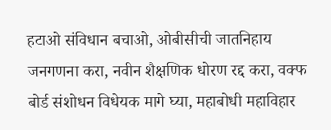हटाओ संविधान बचाओ, ओबीसीची जातनिहाय जनगणना करा, नवीन शैक्षणिक धोरण रद्द करा, वक्फ बोर्ड संशोधन विधेयक मागे घ्या, महाबोधी महाविहार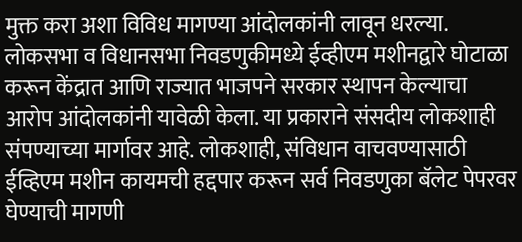मुक्त करा अशा विविध मागण्या आंदोलकांनी लावून धरल्या. लोकसभा व विधानसभा निवडणुकीमध्ये ईव्हीएम मशीनद्वारे घोटाळा करून केंद्रात आणि राज्यात भाजपने सरकार स्थापन केल्याचा आरोप आंदोलकांनी यावेळी केला. या प्रकाराने संसदीय लोकशाही संपण्याच्या मार्गावर आहे. लोकशाही, संविधान वाचवण्यासाठी ईव्हिएम मशीन कायमची हद्दपार करून सर्व निवडणुका बॅलेट पेपरवर घेण्याची मागणी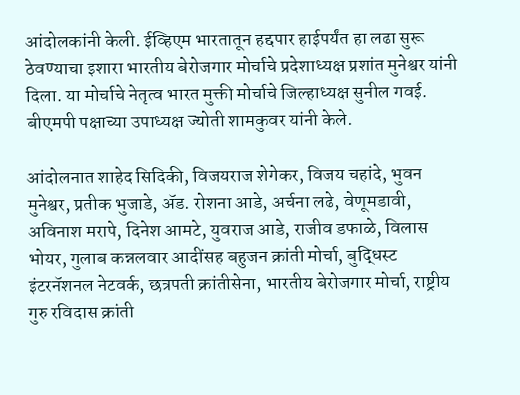आंदोलकांनी केली. ईव्हिएम भारतातून हद्दपार हाईपर्यंत हा लढा सुरू ठेवण्याचा इशारा भारतीय बेरोजगार मोर्चाचे प्रदेशाध्यक्ष प्रशांत मुनेश्वर यांनी दिला. या मोर्चाचे नेतृत्व भारत मुक्ती मोर्चाचे जिल्हाध्यक्ष सुनील गवई. बीएमपी पक्षाच्या उपाध्यक्ष ज्योती शामकुवर यांनी केले.

आंदोलनात शाहेद सिदिकी, विजयराज शेगेकर, विजय चहांदे, भुवन मुनेश्वर, प्रतीक भुजाडे, ॲड. रोशना आडे, अर्चना लढे, वेणूमडावी, अविनाश मरापे, दिनेश आमटे, युवराज आडे, राजीव डफाळे, विलास भोयर, गुलाब कन्नलवार आदींसह बहुजन क्रांती मोर्चा, बुद्धिस्ट इंटरनॅशनल नेटवर्क, छत्रपती क्रांतीसेना, भारतीय बेरोजगार मोर्चा, राष्ट्रीय गुरु रविदास क्रांती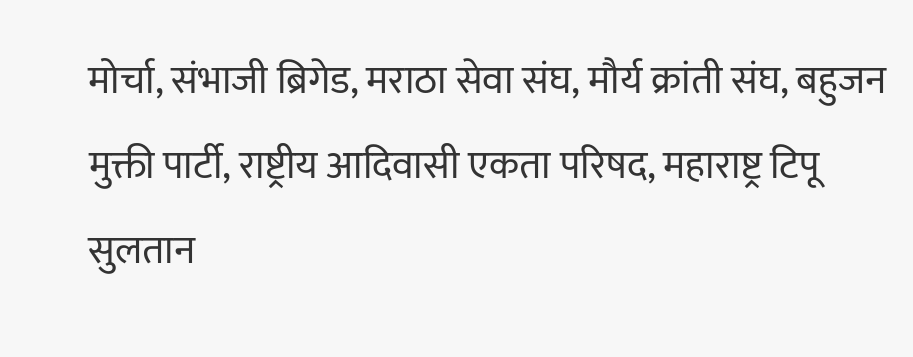मोर्चा, संभाजी ब्रिगेड, मराठा सेवा संघ, मौर्य क्रांती संघ, बहुजन मुक्ती पार्टी, राष्ट्रीय आदिवासी एकता परिषद, महाराष्ट्र टिपू सुलतान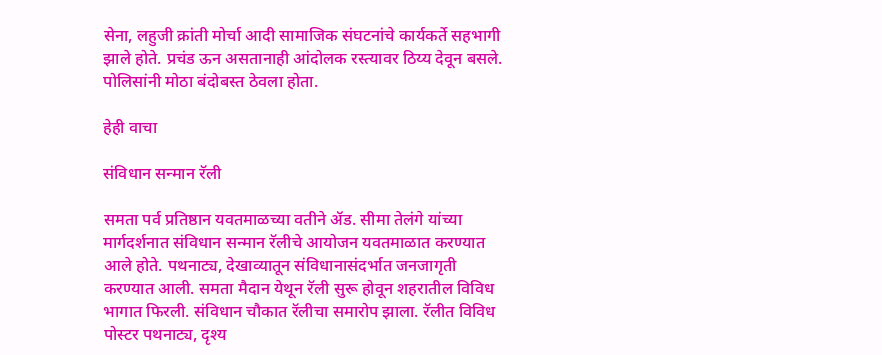सेना, लहुजी क्रांती मोर्चा आदी सामाजिक संघटनांचे कार्यकर्ते सहभागी झाले होते. प्रचंड ऊन असतानाही आंदोलक रस्त्यावर ठिय्य देवून बसले. पोलिसांनी मोठा बंदोबस्त ठेवला होता.

हेही वाचा

संविधान सन्मान रॅली

समता पर्व प्रतिष्ठान यवतमाळच्या वतीने ॲड. सीमा तेलंगे यांच्या मार्गदर्शनात संविधान सन्मान रॅलीचे आयोजन यवतमाळात करण्यात आले होते. पथनाट्य, देखाव्यातून संविधानासंदर्भात जनजागृती करण्यात आली. समता मैदान येथून रॅली सुरू होवून शहरातील विविध भागात फिरली. संविधान चौकात रॅलीचा समारोप झाला. रॅलीत विविध पोस्टर पथनाट्य, दृश्य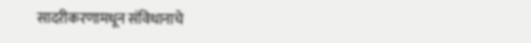सादरीकरणामधून संविधानाचे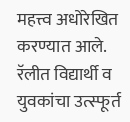महत्त्व अधोरेखित करण्यात आले. रॅलीत विद्यार्थी व युवकांचा उत्स्फूर्त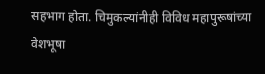सहभाग होता. चिमुकल्यांनीही विविध महापुरूषांच्या वेशभूषा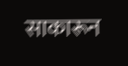साकारून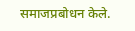समाजप्रबोधन केले.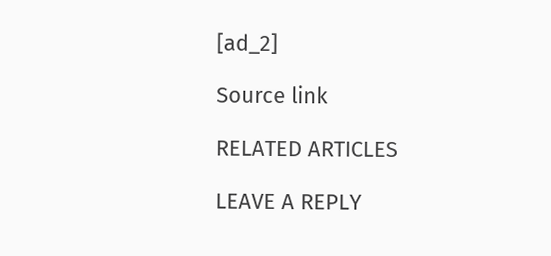[ad_2]

Source link

RELATED ARTICLES

LEAVE A REPLY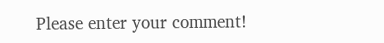Please enter your comment!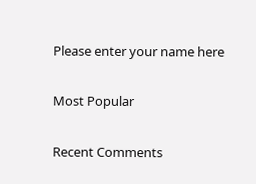Please enter your name here

Most Popular

Recent Comments